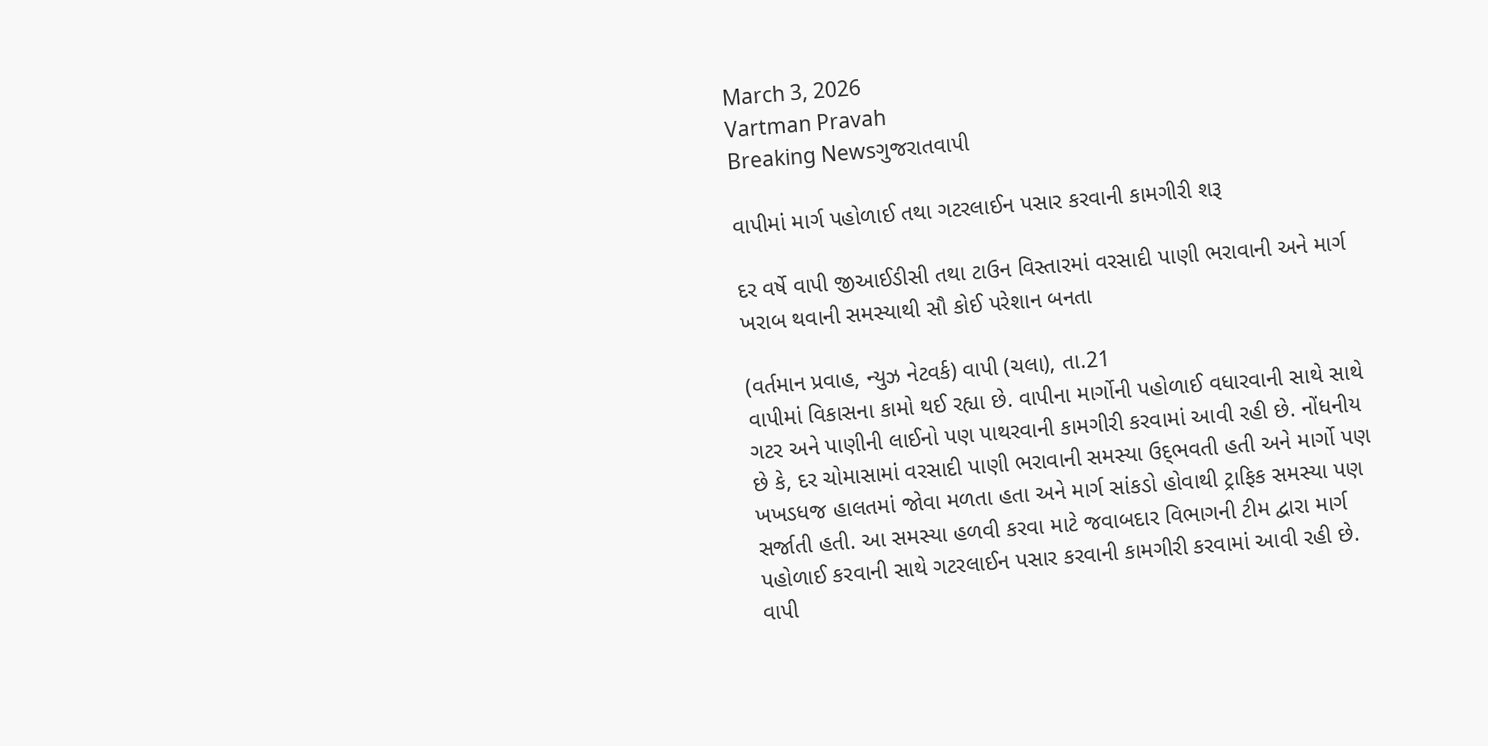March 3, 2026
Vartman Pravah
Breaking Newsગુજરાતવાપી

વાપીમાં માર્ગ પહોળાઈ તથા ગટરલાઈન પસાર કરવાની કામગીરી શરૂ

દર વર્ષે વાપી જીઆઈડીસી તથા ટાઉન વિસ્‍તારમાં વરસાદી પાણી ભરાવાની અને માર્ગ ખરાબ થવાની સમસ્‍યાથી સૌ કોઈ પરેશાન બનતા

(વર્તમાન પ્રવાહ, ન્‍યુઝ નેટવર્ક) વાપી (ચલા), તા.21
વાપીમાં વિકાસના કામો થઈ રહ્યા છે. વાપીના માર્ગોની પહોળાઈ વધારવાની સાથે સાથે ગટર અને પાણીની લાઈનો પણ પાથરવાની કામગીરી કરવામાં આવી રહી છે. નોંધનીય છે કે, દર ચોમાસામાં વરસાદી પાણી ભરાવાની સમસ્‍યા ઉદ્‌ભવતી હતી અને માર્ગો પણ ખખડધજ હાલતમાં જોવા મળતા હતા અને માર્ગ સાંકડો હોવાથી ટ્રાફિક સમસ્‍યા પણ સર્જાતી હતી. આ સમસ્‍યા હળવી કરવા માટે જવાબદાર વિભાગની ટીમ દ્વારા માર્ગ પહોળાઈ કરવાની સાથે ગટરલાઈન પસાર કરવાની કામગીરી કરવામાં આવી રહી છે.
વાપી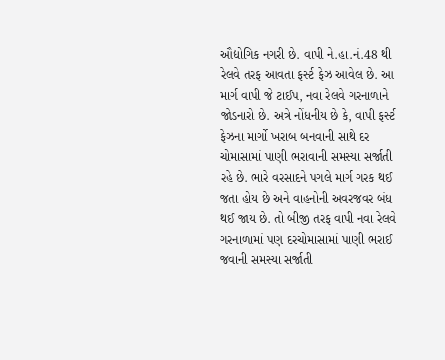ઔદ્યોગિક નગરી છે. વાપી ને.હા.નં.48 થી રેલવે તરફ આવતા ફર્સ્‍ટ ફેઝ આવેલ છે. આ માર્ગ વાપી જે ટાઈપ, નવા રેલવે ગરનાળાને જોડનારો છે. અત્રે નોંધનીય છે કે, વાપી ફર્સ્‍ટ ફેઝના માર્ગો ખરાબ બનવાની સાથે દર ચોમાસામાં પાણી ભરાવાની સમસ્‍યા સર્જાતી રહે છે. ભારે વરસાદને પગલે માર્ગ ગરક થઈ જતા હોય છે અને વાહનોની અવરજવર બંધ થઈ જાય છે. તો બીજી તરફ વાપી નવા રેલવે ગરનાળામાં પણ દરચોમાસામાં પાણી ભરાઈ જવાની સમસ્‍યા સર્જાતી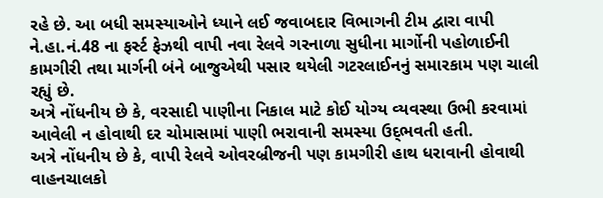રહે છે. આ બધી સમસ્‍યાઓને ધ્‍યાને લઈ જવાબદાર વિભાગની ટીમ દ્વારા વાપી ને.હા.નં.48 ના ફર્સ્‍ટ ફેઝથી વાપી નવા રેલવે ગરનાળા સુધીના માર્ગોની પહોળાઈની કામગીરી તથા માર્ગની બંને બાજુએથી પસાર થયેલી ગટરલાઈનનું સમારકામ પણ ચાલી રહ્યું છે.
અત્રે નોંધનીય છે કે, વરસાદી પાણીના નિકાલ માટે કોઈ યોગ્‍ય વ્‍યવસ્‍થા ઉભી કરવામાં આવેલી ન હોવાથી દર ચોમાસામાં પાણી ભરાવાની સમસ્‍યા ઉદ્‌ભવતી હતી.
અત્રે નોંધનીય છે કે, વાપી રેલવે ઓવરબ્રીજની પણ કામગીરી હાથ ધરાવાની હોવાથી વાહનચાલકો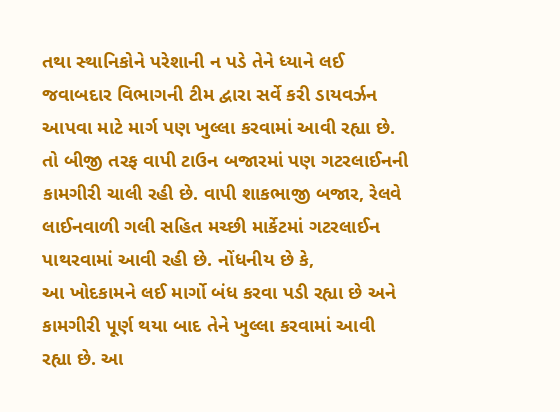તથા સ્‍થાનિકોને પરેશાની ન પડે તેને ધ્‍યાને લઈ જવાબદાર વિભાગની ટીમ દ્વારા સર્વે કરી ડાયવર્ઝન આપવા માટે માર્ગ પણ ખુલ્લા કરવામાં આવી રહ્યા છે.
તો બીજી તરફ વાપી ટાઉન બજારમાં પણ ગટરલાઈનની કામગીરી ચાલી રહી છે. વાપી શાકભાજી બજાર, રેલવે લાઈનવાળી ગલી સહિત મચ્‍છી માર્કેટમાં ગટરલાઈન પાથરવામાં આવી રહી છે. નોંધનીય છે કે,
આ ખોદકામને લઈ માર્ગો બંધ કરવા પડી રહ્યા છે અને કામગીરી પૂર્ણ થયા બાદ તેને ખુલ્લા કરવામાં આવી રહ્યા છે. આ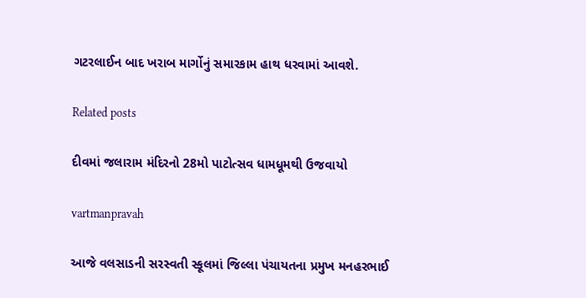ગટરલાઈન બાદ ખરાબ માર્ગોનું સમારકામ હાથ ધરવામાં આવશે.

Related posts

દીવમાં જલારામ મંદિરનો 28મો પાટોત્‍સવ ધામધૂમથી ઉજવાયો

vartmanpravah

આજે વલસાડની સરસ્‍વતી સ્‍કૂલમાં જિલ્લા પંચાયતના પ્રમુખ મનહરભાઈ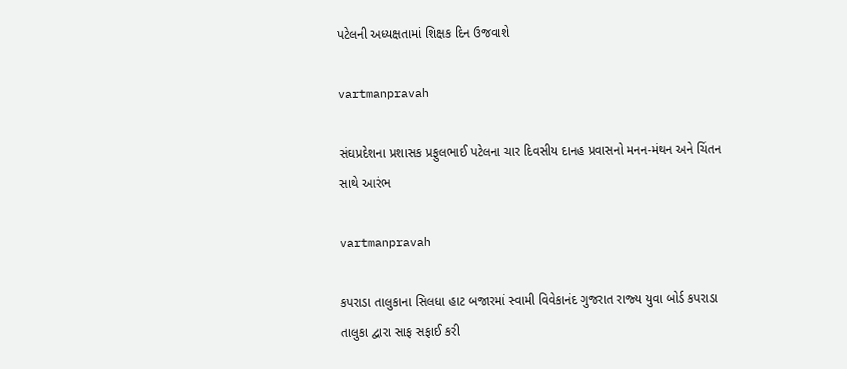પટેલની અધ્‍યક્ષતામાં શિક્ષક દિન ઉજવાશે

vartmanpravah

સંઘપ્રદેશના પ્રશાસક પ્રફુલભાઈ પટેલના ચાર દિવસીય દાનહ પ્રવાસનો મનન-મંથન અને ચિંતન સાથે આરંભ

vartmanpravah

કપરાડા તાલુકાના સિલધા હાટ બજારમાં સ્‍વામી વિવેકાનંદ ગુજરાત રાજ્‍ય યુવા બોર્ડ કપરાડા તાલુકા દ્વારા સાફ સફાઈ કરી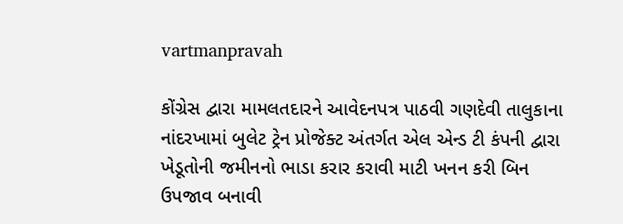vartmanpravah

કોંગ્રેસ દ્વારા મામલતદારને આવેદનપત્ર પાઠવી ગણદેવી તાલુકાના નાંદરખામાં બુલેટ ટ્રેન પ્રોજેક્‍ટ અંતર્ગત એલ એન્‍ડ ટી કંપની દ્વારા ખેડૂતોની જમીનનો ભાડા કરાર કરાવી માટી ખનન કરી બિન ઉપજાવ બનાવી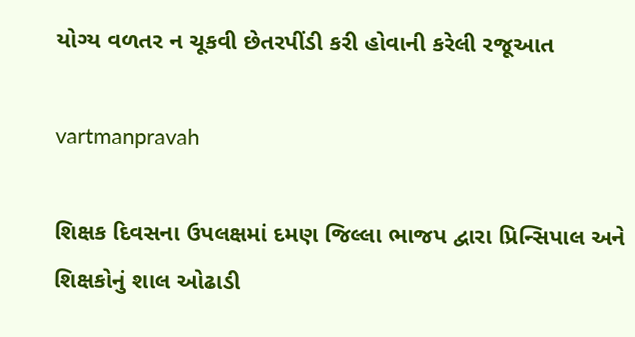યોગ્‍ય વળતર ન ચૂકવી છેતરપીંડી કરી હોવાની કરેલી રજૂઆત

vartmanpravah

શિક્ષક દિવસના ઉપલક્ષમાં દમણ જિલ્લા ભાજપ દ્વારા પ્રિન્‍સિપાલ અને શિક્ષકોનું શાલ ઓઢાડી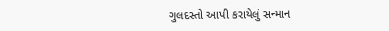ગુલદસ્‍તો આપી કરાયેલું સન્‍માન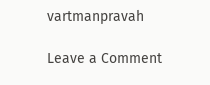vartmanpravah

Leave a Comment